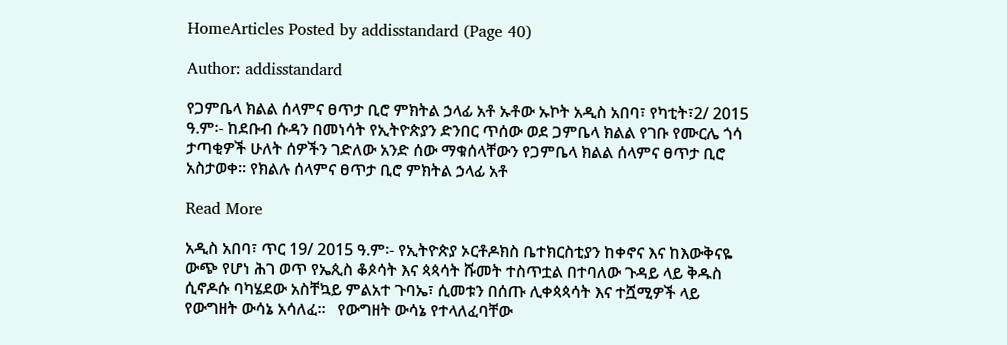HomeArticles Posted by addisstandard (Page 40)

Author: addisstandard

የጋምቤላ ክልል ሰላምና ፀጥታ ቢሮ ምክትል ኃላፊ አቶ ኡቶው ኡኮት አዲስ አበባ፣ የካቲት፣2/ 2015 ዓ.ም፡- ከደቡብ ሱዳን በመነሳት የኢትዮጵያን ድንበር ጥሰው ወደ ጋምቤላ ክልል የገቡ የሙርሌ ጎሳ ታጣቂዎች ሁለት ሰዎችን ገድለው አንድ ሰው ማቁሰላቸውን የጋምቤላ ክልል ሰላምና ፀጥታ ቢሮ አስታወቀ። የክልሉ ሰላምና ፀጥታ ቢሮ ምክትል ኃላፊ አቶ

Read More

አዲስ አበባ፣ ጥር 19/ 2015 ዓ.ም፡- የኢትዮጵያ ኦርቶዶክስ ቤተክርስቲያን ከቀኖና እና ከእውቅናዬ ውጭ የሆነ ሕገ ወጥ የኤጲስ ቆጶሳት እና ጳጳሳት ሹመት ተስጥቷል በተባለው ጉዳይ ላይ ቅዱስ ሲኖዶሱ ባካሄደው አስቸኳይ ምልአተ ጉባኤ፣ ሲመቱን በሰጡ ሊቀጳጳሳት እና ተሿሚዎች ላይ የውግዘት ውሳኔ አሳለፈ።   የውግዘት ውሳኔ የተላለፈባቸው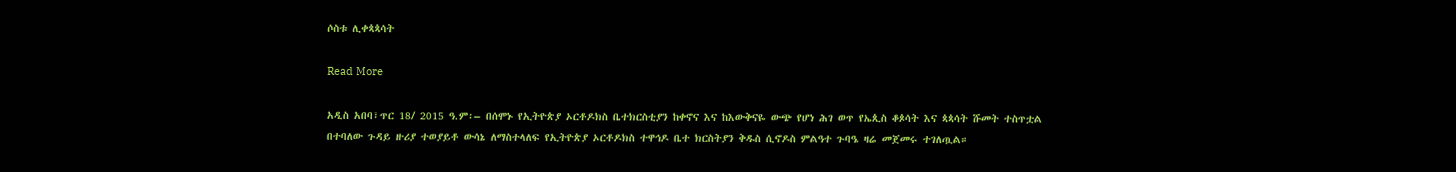ሶስቱ ሊቀጳጳሳት

Read More

አዲስ አበባ፣ጥር 18/ 2015 ዓ.ም፡– በሰሞኑ የኢትዮጵያ ኦርቶዶክስ ቤተክርስቲያን ከቀኖና እና ከእውቅናዬ ውጭ የሆነ ሕገ ወጥ የኤጲስ ቆጶሳት እና ጳጳሳት ሹመት ተስጥቷል በተባለው ጉዳይ ዙሪያ ተወያይቶ ውሳኔ ለማስተላለፍ የኢትዮጵያ ኦርቶዶክስ ተዋኅዶ ቤተ ክርስትያን ቅዱስ ሲኖዶስ ምልዓተ ጉባዔ ዛሬ መጀመሩ ተገለጧል።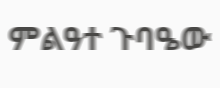ምልዓተ ጉባዔው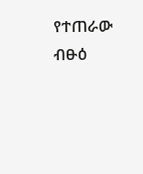የተጠራው ብፁዕ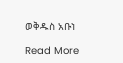ወቅዱስ አቡነ

Read More